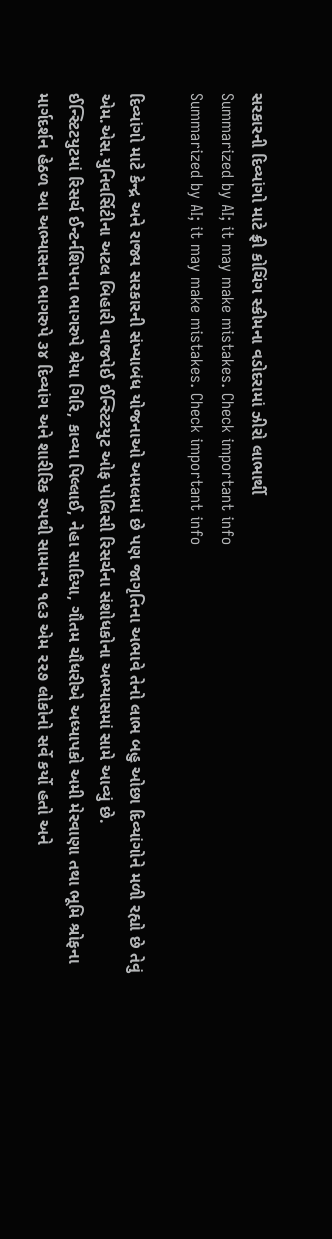સરકારની દિવ્યાંગો માટે ફ્રી કોચિંગ સ્કીમના વડોદરામાં ઝીરો લાભાર્થી
Summarized by AI; it may make mistakes. Check important info
Summarized by AI; it may make mistakes. Check important info

દિવ્યાંગો માટે કેન્દ્ર અને રાજ્ય સરકારની સંખ્યાબંધ યોજનાઓ અમલમાં છે પણ જાગૃતિના અભાવે તેનો લાભ બહુ ઓછા દિવ્યાંગોને મળી રહ્યો છે તેવું એમ.એસ.યુનિવર્સિટીના અટલ બિહારી વાજપેઈ ઈન્સ્ટિટયુટ ઓફ પોલિસી રિસર્ચના સંશોધકોના અભ્યાસમાં સામે આવ્યું છે.
ઈન્સ્ટિટયુટમાં રિસર્ચ ઈન્ટર્નશિપના ભાગરુપે શ્રેયા ગિરિ, કાવ્યા પિલ્લાઈ, નેહા સાદિયા, ગૌતમ ચૌધરીએ અધ્યાપકો અમી મેરવાણા તથા ભૂમિ શ્રોફના માર્ગદર્શન હેઠળ આ અભ્યાસના ભાગરુપે ૩૪ દિવ્યાંગ અને શારીરિક રુપથી સામાન્ય ૧૯૩ એમ ૨૨૭ લોકોનો સર્વે કર્યો હતો અને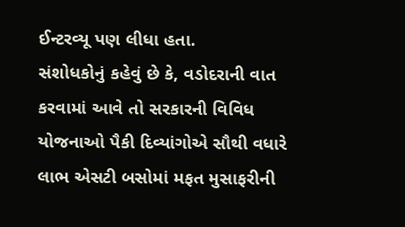ઈન્ટરવ્યૂ પણ લીધા હતા.
સંશોધકોનું કહેવું છે કે, વડોદરાની વાત કરવામાં આવે તો સરકારની વિવિધ યોજનાઓ પૈકી દિવ્યાંગોએ સૌથી વધારે લાભ એસટી બસોમાં મફત મુસાફરીની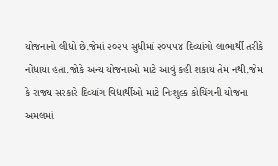યોજનાનો લીધો છે.જેમાં ૨૦૨૫ સુધીમાં ૨૦૫૫૪ દિવ્યાંગો લાભાર્થી તરીકે નોંધાયા હતા.જોકે અન્ય યોજનાઓ માટે આવું કહી શકાય તેમ નથી.જેમ કે રાજ્ય સરકારે દિવ્યાંગ વિદ્યાર્થીઓ માટે નિઃશુલ્ક કોચિંગની યોજના અમલમાં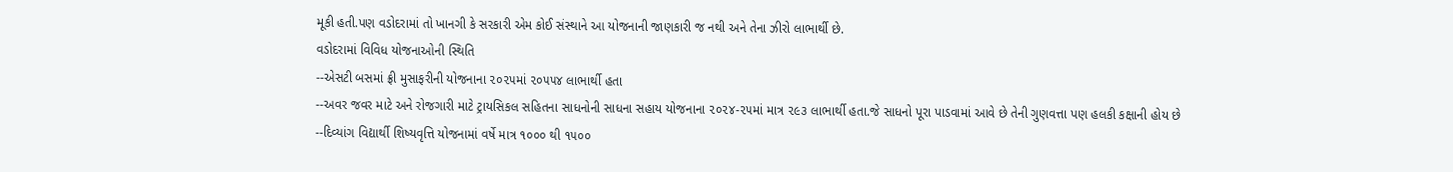મૂકી હતી.પણ વડોદરામાં તો ખાનગી કે સરકારી એમ કોઈ સંસ્થાને આ યોજનાની જાણકારી જ નથી અને તેના ઝીરો લાભાર્થી છે.
વડોદરામાં વિવિધ યોજનાઓની સ્થિતિ
--એસટી બસમાં ફ્રી મુસાફરીની યોજનાના ૨૦૨૫માં ૨૦૫૫૪ લાભાર્થી હતા
--અવર જવર માટે અને રોજગારી માટે ટ્રાયસિકલ સહિતના સાધનોની સાધના સહાય યોજનાના ૨૦૨૪-૨૫માં માત્ર ૨૯૩ લાભાર્થી હતા.જે સાધનો પૂરા પાડવામાં આવે છે તેની ગુણવત્તા પણ હલકી કક્ષાની હોય છે
--દિવ્યાંગ વિદ્યાર્થી શિષ્યવૃત્તિ યોજનામાં વર્ષે માત્ર ૧૦૦૦ થી ૧૫૦૦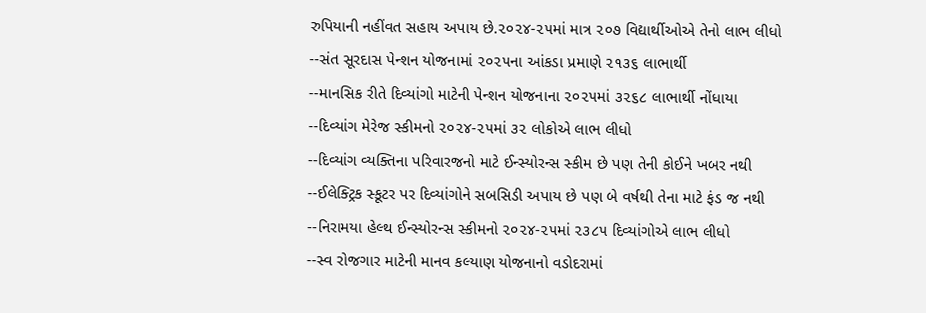રુપિયાની નહીંવત સહાય અપાય છે.૨૦૨૪-૨૫માં માત્ર ૨૦૭ વિદ્યાર્થીઓએ તેનો લાભ લીધો
--સંત સૂરદાસ પેન્શન યોજનામાં ૨૦૨૫ના આંકડા પ્રમાણે ૨૧૩૬ લાભાર્થી
--માનસિક રીતે દિવ્યાંગો માટેની પેન્શન યોજનાના ૨૦૨૫માં ૩૨૬૮ લાભાર્થી નોંધાયા
--દિવ્યાંગ મેરેજ સ્કીમનો ૨૦૨૪-૨૫માં ૩૨ લોકોએ લાભ લીધો
--દિવ્યાંગ વ્યક્તિના પરિવારજનો માટે ઈન્સ્યોરન્સ સ્કીમ છે પણ તેની કોઈને ખબર નથી
--ઈલેક્ટ્રિક સ્કૂટર પર દિવ્યાંગોને સબસિડી અપાય છે પણ બે વર્ષથી તેના માટે ફંડ જ નથી
--નિરામયા હેલ્થ ઈન્સ્યોરન્સ સ્કીમનો ૨૦૨૪-૨૫માં ૨૩૮૫ દિવ્યાંગોએ લાભ લીધો
--સ્વ રોજગાર માટેની માનવ કલ્યાણ યોજનાનો વડોદરામાં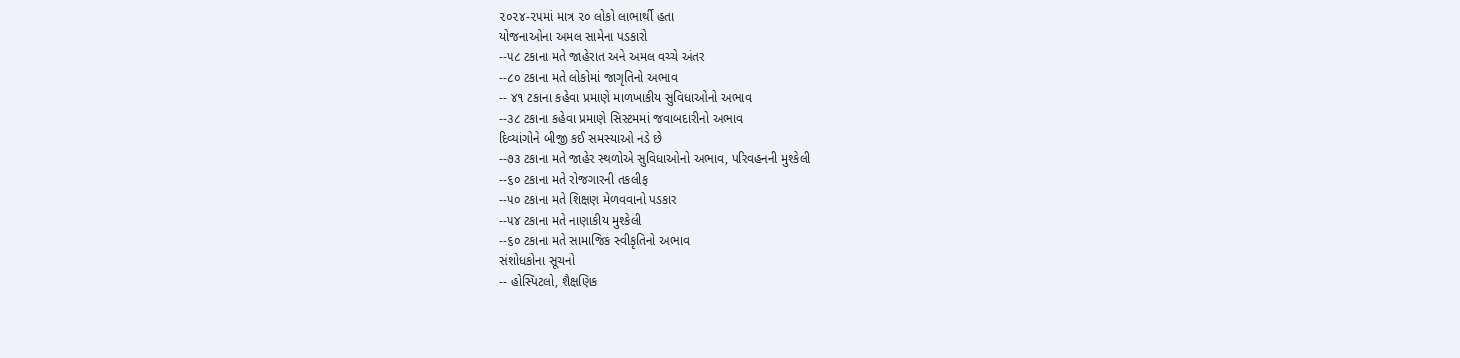૨૦૨૪-૨૫માં માત્ર ૨૦ લોકો લાભાર્થી હતા
યોજનાઓના અમલ સામેના પડકારો
--૫૮ ટકાના મતે જાહેરાત અને અમલ વચ્ચે અંતર
--૮૦ ટકાના મતે લોકોમાં જાગૃતિનો અભાવ
-- ૪૧ ટકાના કહેવા પ્રમાણે માળખાકીય સુવિધાઓનો અભાવ
--૩૮ ટકાના કહેવા પ્રમાણે સિસ્ટમમાં જવાબદારીનો અભાવ
દિવ્યાંગોને બીજી કઈ સમસ્યાઓ નડે છે
--૭૩ ટકાના મતે જાહેર સ્થળોએ સુવિધાઓનો અભાવ, પરિવહનની મુશ્કેલી
--૬૦ ટકાના મતે રોજગારની તકલીફ
--૫૦ ટકાના મતે શિક્ષણ મેળવવાનો પડકાર
--૫૪ ટકાના મતે નાણાકીય મુશ્કેલી
--૬૦ ટકાના મતે સામાજિક સ્વીકૃતિનો અભાવ
સંશોધકોના સૂચનો
-- હોસ્પિટલો, શૈક્ષણિક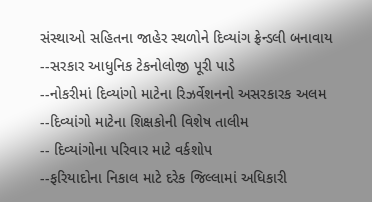સંસ્થાઓ સહિતના જાહેર સ્થળોને દિવ્યાંગ ફ્રેન્ડલી બનાવાય
--સરકાર આધુનિક ટેકનોલોજી પૂરી પાડે
--નોકરીમાં દિવ્યાંગો માટેના રિઝર્વેશનનો અસરકારક અલમ
--દિવ્યાંગો માટેના શિક્ષકોની વિશેષ તાલીમ
-- દિવ્યાંગોના પરિવાર માટે વર્કશોપ
--ફરિયાદોના નિકાલ માટે દરેક જિલ્લામાં અધિકારી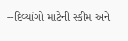--દિવ્યાંગો માટેની સ્કીમ અને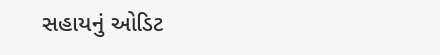સહાયનું ઓડિટ